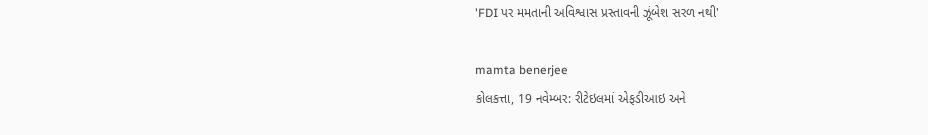'FDI પર મમતાની અવિશ્વાસ પ્રસ્તાવની ઝૂંબેશ સરળ નથી'

mamta benerjee
કોલકત્તા, 19 નવેમ્બર: રીટેઇલમાં એફડીઆઇ અને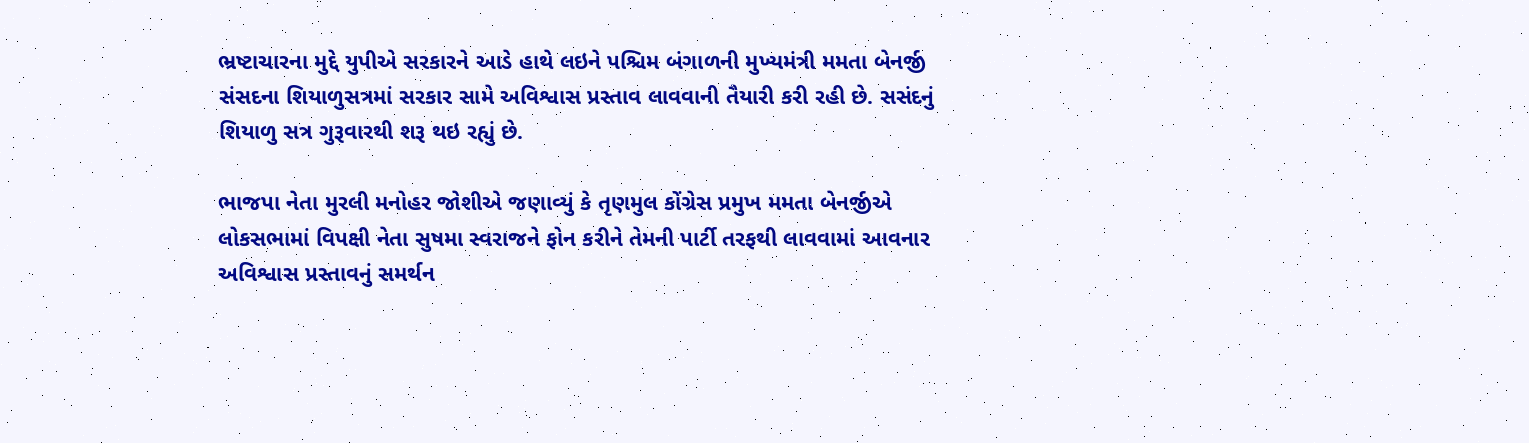ભ્રષ્ટાચારના મુદ્દે યુપીએ સરકારને આડે હાથે લઇને પશ્ચિમ બંગાળની મુખ્યમંત્રી મમતા બેનર્જી સંસદના શિયાળુસત્રમાં સરકાર સામે અવિશ્વાસ પ્રસ્તાવ લાવવાની તૈયારી કરી રહી છે. સસંદનું શિયાળુ સત્ર ગુરૂવારથી શરૂ થઇ રહ્યું છે.

ભાજપા નેતા મુરલી મનોહર જોશીએ જણાવ્યું કે તૃણમુલ કોંગ્રેસ પ્રમુખ મમતા બેનર્જીએ લોકસભામાં વિપક્ષી નેતા સુષમા સ્વરાજને ફોન કરીને તેમની પાર્ટી તરફથી લાવવામાં આવનાર અવિશ્વાસ પ્રસ્તાવનું સમર્થન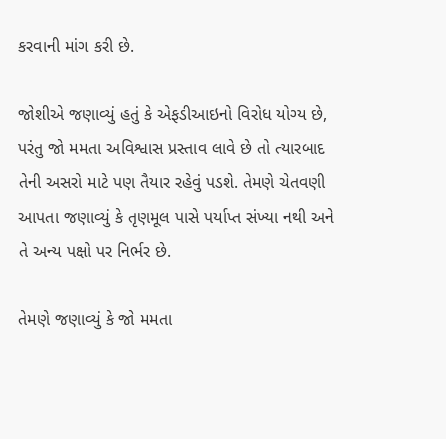કરવાની માંગ કરી છે.

જોશીએ જણાવ્યું હતું કે એફડીઆઇનો વિરોધ યોગ્ય છે, પરંતુ જો મમતા અવિશ્વાસ પ્રસ્તાવ લાવે છે તો ત્યારબાદ તેની અસરો માટે પણ તૈયાર રહેવું પડશે. તેમણે ચેતવણી આપતા જણાવ્યું કે તૃણમૂલ પાસે પર્યાપ્ત સંખ્યા નથી અને તે અન્ય પક્ષો પર નિર્ભર છે.

તેમણે જણાવ્યું કે જો મમતા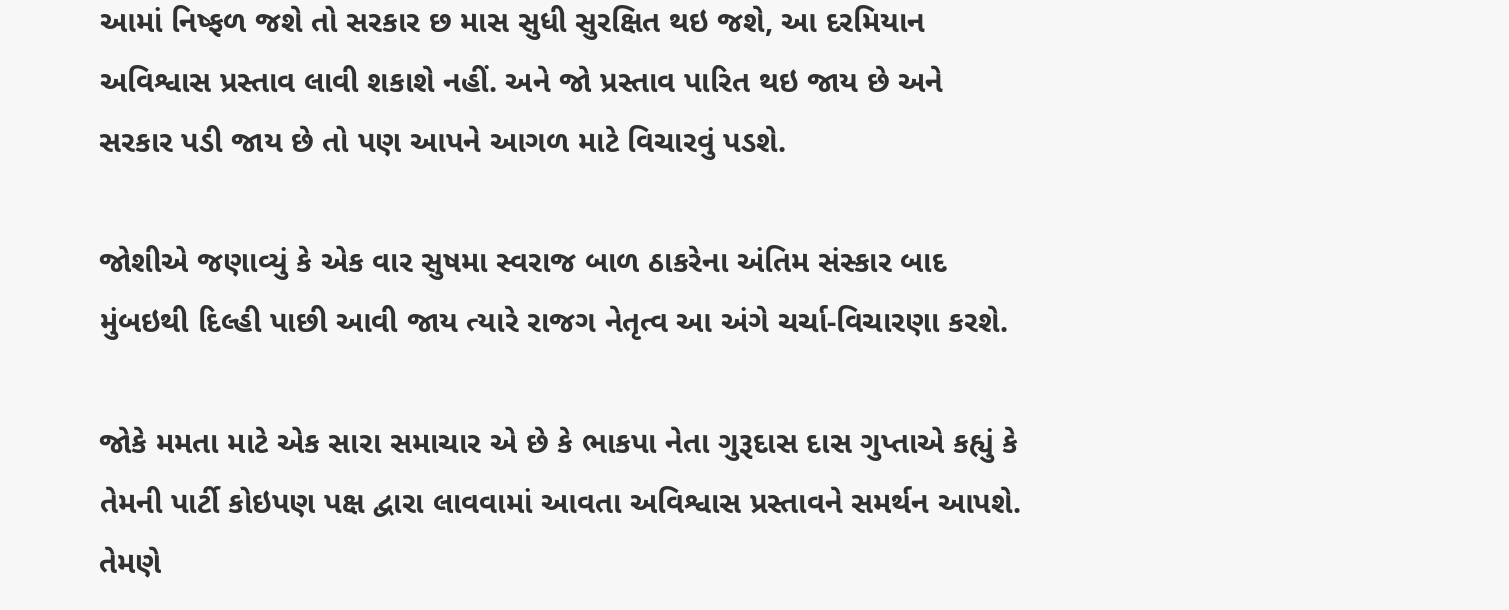આમાં નિષ્ફળ જશે તો સરકાર છ માસ સુધી સુરક્ષિત થઇ જશે, આ દરમિયાન અવિશ્વાસ પ્રસ્તાવ લાવી શકાશે નહીં. અને જો પ્રસ્તાવ પારિત થઇ જાય છે અને સરકાર પડી જાય છે તો પણ આપને આગળ માટે વિચારવું પડશે.

જોશીએ જણાવ્યું કે એક વાર સુષમા સ્વરાજ બાળ ઠાકરેના અંતિમ સંસ્કાર બાદ મુંબઇથી દિલ્હી પાછી આવી જાય ત્યારે રાજગ નેતૃત્વ આ અંગે ચર્ચા-વિચારણા કરશે.

જોકે મમતા માટે એક સારા સમાચાર એ છે કે ભાકપા નેતા ગુરૂદાસ દાસ ગુપ્તાએ કહ્યું કે તેમની પાર્ટી કોઇપણ પક્ષ દ્વારા લાવવામાં આવતા અવિશ્વાસ પ્રસ્તાવને સમર્થન આપશે. તેમણે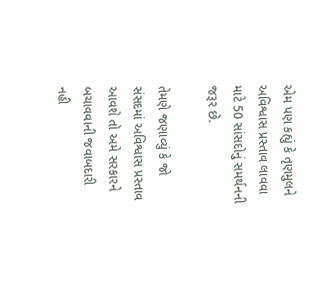એમ પણ કહ્યું કે તૃણમુલને અવિશ્વાસ પ્રસ્તાવ લાવવા માટે 50 સાંસદોનું સમર્થનની જરૂર છે.

તેમણે જણાવ્યું કે જો સંસદમાં અવિશ્વાસ પ્રસ્તાવ આવશે તો અમે સરકારને બચાવવાની જવાબદારી નહી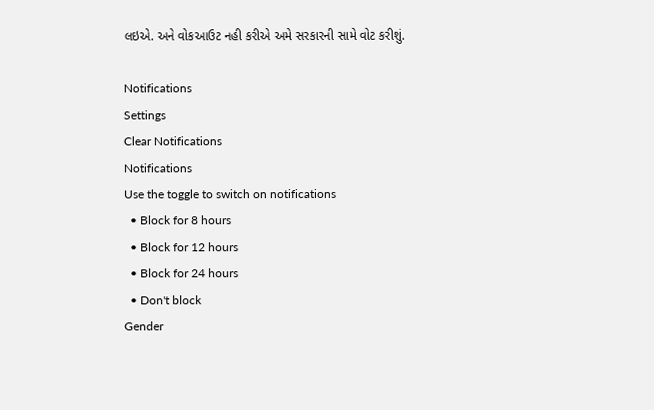લઇએ. અને વોકઆઉટ નહી કરીએ અમે સરકારની સામે વોટ કરીશું.

Notifications
Settings
Clear Notifications
Notifications
Use the toggle to switch on notifications
  • Block for 8 hours
  • Block for 12 hours
  • Block for 24 hours
  • Don't block
Gender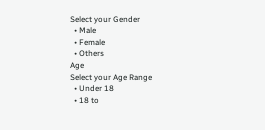Select your Gender
  • Male
  • Female
  • Others
Age
Select your Age Range
  • Under 18
  • 18 to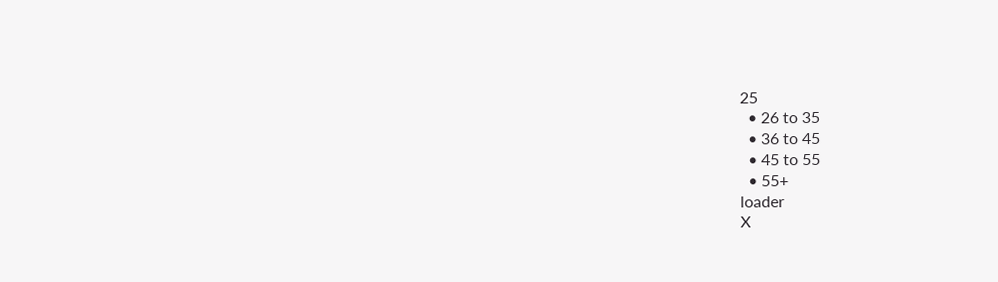25
  • 26 to 35
  • 36 to 45
  • 45 to 55
  • 55+
loader
X